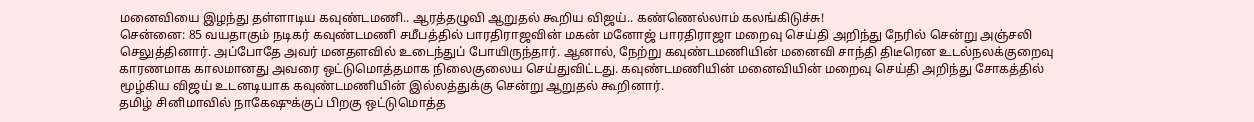மனைவியை இழந்து தள்ளாடிய கவுண்டமணி.. ஆரத்தழுவி ஆறுதல் கூறிய விஜய்.. கண்ணெல்லாம் கலங்கிடுச்சு!
சென்னை: 85 வயதாகும் நடிகர் கவுண்டமணி சமீபத்தில் பாரதிராஜவின் மகன் மனோஜ் பாரதிராஜா மறைவு செய்தி அறிந்து நேரில் சென்று அஞ்சலி செலுத்தினார். அப்போதே அவர் மனதளவில் உடைந்துப் போயிருந்தார். ஆனால், நேற்று கவுண்டமணியின் மனைவி சாந்தி திடீரென உடல்நலக்குறைவு காரணமாக காலமானது அவரை ஒட்டுமொத்தமாக நிலைகுலைய செய்துவிட்டது. கவுண்டமணியின் மனைவியின் மறைவு செய்தி அறிந்து சோகத்தில் மூழ்கிய விஜய் உடனடியாக கவுண்டமணியின் இல்லத்துக்கு சென்று ஆறுதல் கூறினார்.
தமிழ் சினிமாவில் நாகேஷுக்குப் பிறகு ஒட்டுமொத்த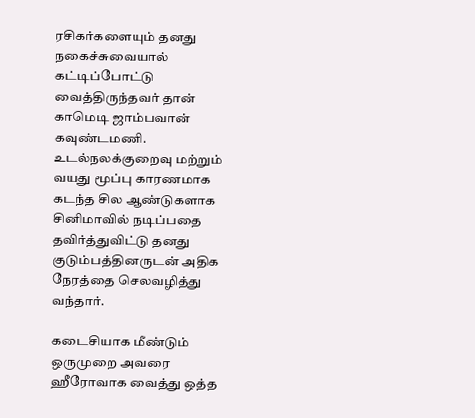ரசிகர்களையும் தனது நகைச்சுவையால் கட்டிப்போட்டு வைத்திருந்தவர் தான் காமெடி ஜாம்பவான் கவுண்டமணி. உடல்நலக்குறைவு மற்றும் வயது மூப்பு காரணமாக கடந்த சில ஆண்டுகளாக சினிமாவில் நடிப்பதை தவிர்த்துவிட்டு தனது குடும்பத்தினருடன் அதிக நேரத்தை செலவழித்து வந்தார்.

கடைசியாக மீண்டும் ஒருமுறை அவரை ஹீரோவாக வைத்து ஒத்த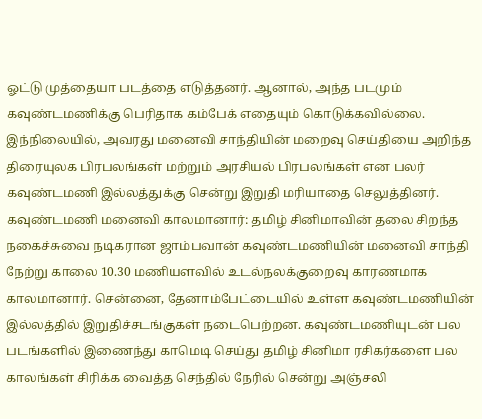ஓட்டு முத்தையா படத்தை எடுத்தனர். ஆனால், அந்த படமும் கவுண்டமணிக்கு பெரிதாக கம்பேக் எதையும் கொடுக்கவில்லை. இந்நிலையில், அவரது மனைவி சாந்தியின் மறைவு செய்தியை அறிந்த திரையுலக பிரபலங்கள் மற்றும் அரசியல் பிரபலங்கள் என பலர் கவுண்டமணி இல்லத்துக்கு சென்று இறுதி மரியாதை செலுத்தினர்.
கவுண்டமணி மனைவி காலமானார்: தமிழ் சினிமாவின் தலை சிறந்த நகைச்சுவை நடிகரான ஜாம்பவான் கவுண்டமணியின் மனைவி சாந்தி நேற்று காலை 10.30 மணியளவில் உடல்நலக்குறைவு காரணமாக காலமானார். சென்னை, தேனாம்பேட்டையில் உள்ள கவுண்டமணியின் இல்லத்தில் இறுதிச்சடங்குகள் நடைபெற்றன. கவுண்டமணியுடன் பல படங்களில் இணைந்து காமெடி செய்து தமிழ் சினிமா ரசிகர்களை பல காலங்கள் சிரிக்க வைத்த செந்தில் நேரில் சென்று அஞ்சலி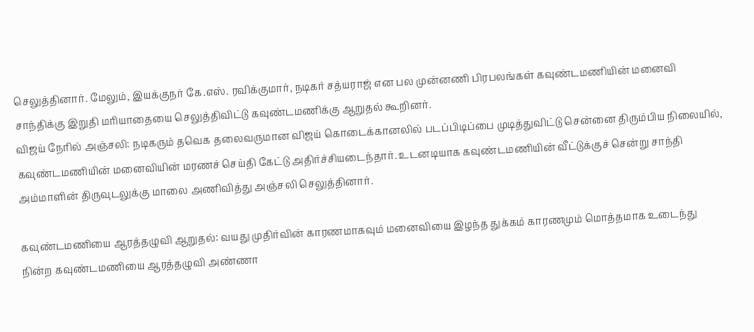செலுத்தினார். மேலும், இயக்குநர் கே.எஸ். ரவிக்குமார், நடிகர் சத்யராஜ் என பல முன்னணி பிரபலங்கள் கவுண்டமணியின் மனைவி சாந்திக்கு இறுதி மரியாதையை செலுத்திவிட்டு கவுண்டமணிக்கு ஆறுதல் கூறினர்.
விஜய் நேரில் அஞ்சலி: நடிகரும் தவெக தலைவருமான விஜய் கொடைக்கானலில் படப்பிடிப்பை முடித்துவிட்டு சென்னை திரும்பிய நிலையில், கவுண்டமணியின் மனைவியின் மரணச் செய்தி கேட்டு அதிர்ச்சியடைந்தார். உடனடியாக கவுண்டமணியின் வீட்டுக்குச் சென்று சாந்தி அம்மாளின் திருவுடலுக்கு மாலை அணிவித்து அஞ்சலி செலுத்தினார்.

கவுண்டமணியை ஆரத்தழுவி ஆறுதல்: வயது முதிர்வின் காரணமாகவும் மனைவியை இழந்த துக்கம் காரணமும் மொத்தமாக உடைந்து நின்ற கவுண்டமணியை ஆரத்தழுவி அண்ணா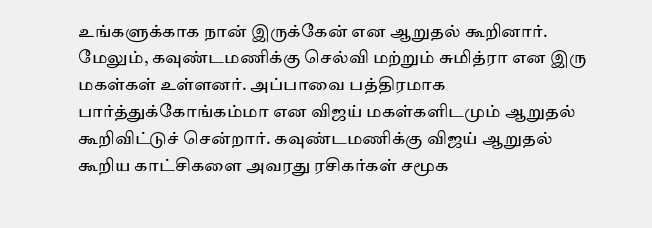உங்களுக்காக நான் இருக்கேன் என ஆறுதல் கூறினார். மேலும், கவுண்டமணிக்கு செல்வி மற்றும் சுமித்ரா என இரு மகள்கள் உள்ளனர். அப்பாவை பத்திரமாக பார்த்துக்கோங்கம்மா என விஜய் மகள்களிடமும் ஆறுதல் கூறிவிட்டுச் சென்றார். கவுண்டமணிக்கு விஜய் ஆறுதல் கூறிய காட்சிகளை அவரது ரசிகர்கள் சமூக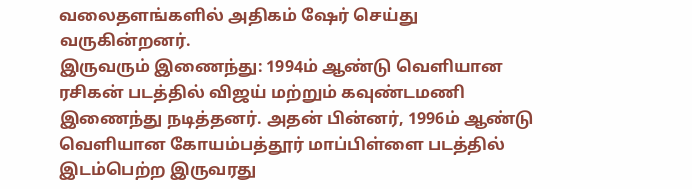வலைதளங்களில் அதிகம் ஷேர் செய்து வருகின்றனர்.
இருவரும் இணைந்து: 1994ம் ஆண்டு வெளியான ரசிகன் படத்தில் விஜய் மற்றும் கவுண்டமணி இணைந்து நடித்தனர். அதன் பின்னர், 1996ம் ஆண்டு வெளியான கோயம்பத்தூர் மாப்பிள்ளை படத்தில் இடம்பெற்ற இருவரது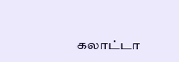கலாட்டா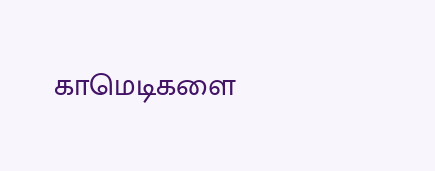காமெடிகளை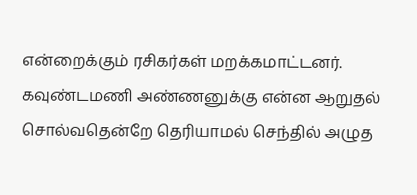என்றைக்கும் ரசிகர்கள் மறக்கமாட்டனர். கவுண்டமணி அண்ணனுக்கு என்ன ஆறுதல் சொல்வதென்றே தெரியாமல் செந்தில் அழுத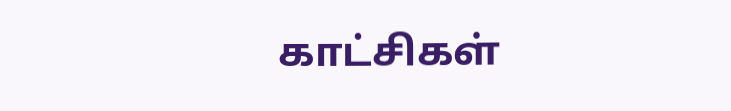காட்சிகள்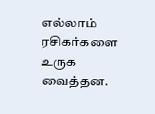எல்லாம் ரசிகர்களை உருக வைத்தன.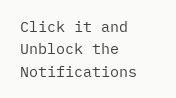Click it and Unblock the Notifications